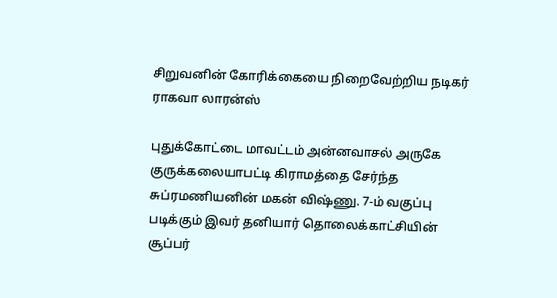சிறுவனின் கோரிக்கையை நிறைவேற்றிய நடிகர் ராகவா லாரன்ஸ்

புதுக்கோட்டை மாவட்டம் அன்னவாசல் அருகே குருக்கலையாபட்டி கிராமத்தை சேர்ந்த சுப்ரமணியனின் மகன் விஷ்ணு. 7-ம் வகுப்பு படிக்கும் இவர் தனியார் தொலைக்காட்சியின் சூப்பர்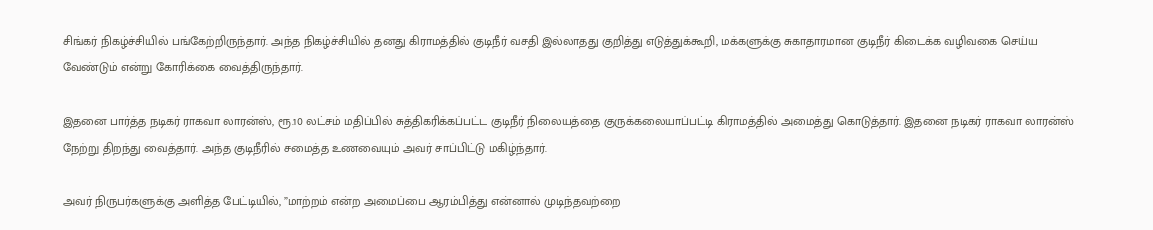சிங்கர் நிகழ்ச்சியில் பங்கேற்றிருந்தார். அந்த நிகழ்ச்சியில் தனது கிராமத்தில் குடிநீர் வசதி இல்லாதது குறித்து எடுத்துக்கூறி, மக்களுக்கு சுகாதாரமான குடிநீர் கிடைக்க வழிவகை செய்ய வேண்டும் என்று கோரிக்கை வைத்திருந்தார்.

இதனை பார்த்த நடிகர் ராகவா லாரன்ஸ், ரூ.10 லட்சம் மதிப்பில் சுத்திகரிக்கப்பட்ட குடிநீர் நிலையத்தை குருக்கலையாப்பட்டி கிராமத்தில் அமைத்து கொடுத்தார். இதனை நடிகர் ராகவா லாரன்ஸ் நேற்று திறந்து வைத்தார். அந்த குடிநீரில் சமைத்த உணவையும் அவர் சாப்பிட்டு மகிழ்ந்தார்.

அவர் நிருபர்களுக்கு அளித்த பேட்டியில், ”மாற்றம் என்ற அமைப்பை ஆரம்பித்து என்னால் முடிந்தவற்றை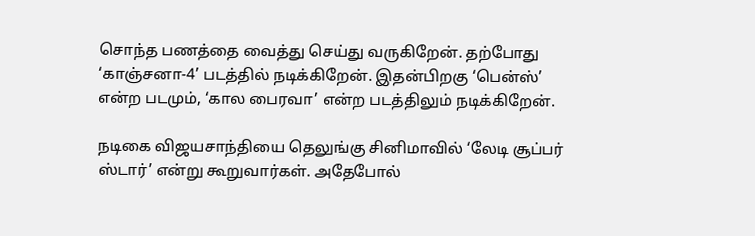சொந்த பணத்தை வைத்து செய்து வருகிறேன். தற்போது ‘காஞ்சனா-4’ படத்தில் நடிக்கிறேன். இதன்பிறகு ‘பென்ஸ்’ என்ற படமும், ‘கால பைரவா’ என்ற படத்திலும் நடிக்கிறேன்.

நடிகை விஜயசாந்தியை தெலுங்கு சினிமாவில் ‘லேடி சூப்பர் ஸ்டார்’ என்று கூறுவார்கள். அதேபோல்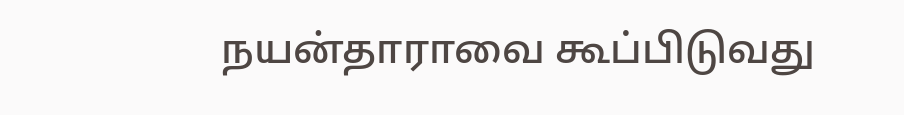நயன்தாராவை கூப்பிடுவது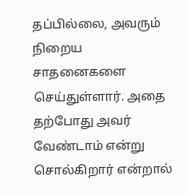தப்பில்லை, அவரும் நிறைய சாதனைகளை செய்துள்ளார். அதை தற்போது அவர் வேண்டாம் என்று சொல்கிறார் என்றால்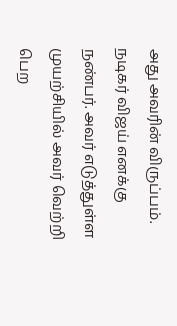அது அவரின் விருப்பம். நடிகர் விஜய் எனக்கு நண்பர். அவர் எடுத்துள்ள முயற்சியில் அவர் வெற்றி பெற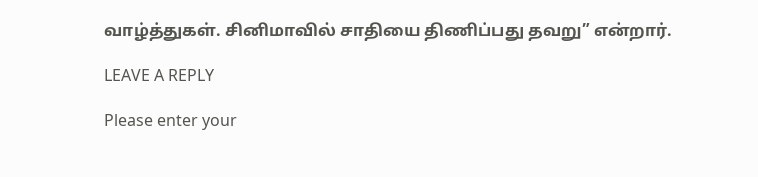வாழ்த்துகள். சினிமாவில் சாதியை திணிப்பது தவறு” என்றார்.

LEAVE A REPLY

Please enter your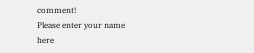comment!
Please enter your name here